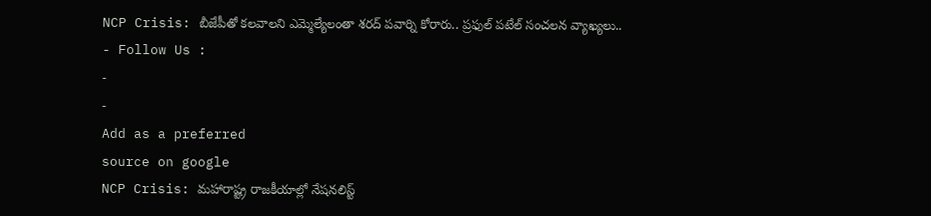NCP Crisis: బీజేపీతో కలవాలని ఎమ్మెల్యేలంతా శరద్ పవార్ని కోరారు.. ప్రఫుల్ పటేల్ సంచలన వ్యాఖ్యలు..
- Follow Us :
-
-
Add as a preferred
source on google
NCP Crisis: మహారాష్ట్ర రాజకీయాల్లో నేషనలిస్ట్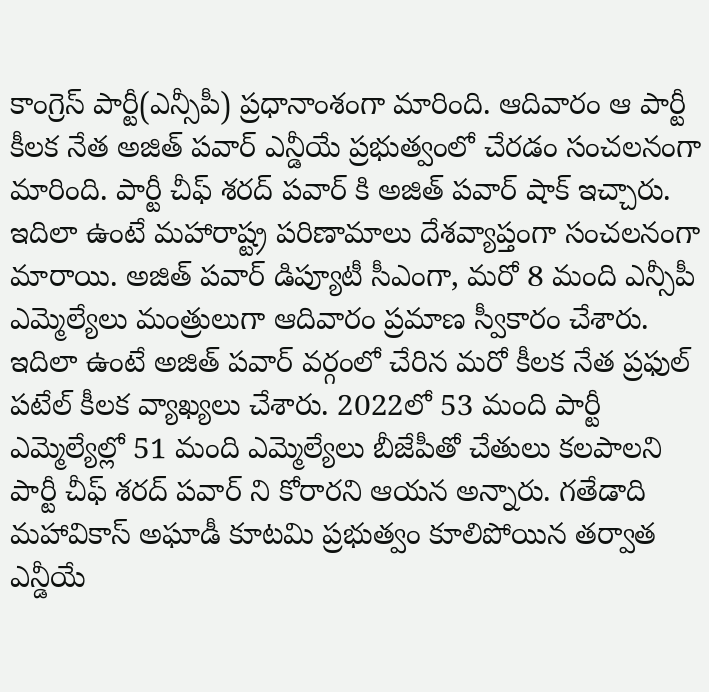కాంగ్రెస్ పార్టీ(ఎన్సీపీ) ప్రధానాంశంగా మారింది. ఆదివారం ఆ పార్టీ కీలక నేత అజిత్ పవార్ ఎన్డీయే ప్రభుత్వంలో చేరడం సంచలనంగా మారింది. పార్టీ చీఫ్ శరద్ పవార్ కి అజిత్ పవార్ షాక్ ఇచ్చారు. ఇదిలా ఉంటే మహారాష్ట్ర పరిణామాలు దేశవ్యాప్తంగా సంచలనంగా మారాయి. అజిత్ పవార్ డిప్యూటీ సీఎంగా, మరో 8 మంది ఎన్సీపీ ఎమ్మెల్యేలు మంత్రులుగా ఆదివారం ప్రమాణ స్వీకారం చేశారు.
ఇదిలా ఉంటే అజిత్ పవార్ వర్గంలో చేరిన మరో కీలక నేత ప్రఫుల్ పటేల్ కీలక వ్యాఖ్యలు చేశారు. 2022లో 53 మంది పార్టీ ఎమ్మెల్యేల్లో 51 మంది ఎమ్మెల్యేలు బీజేపీతో చేతులు కలపాలని పార్టీ చీఫ్ శరద్ పవార్ ని కోరారని ఆయన అన్నారు. గతేడాది మహావికాస్ అఘాడీ కూటమి ప్రభుత్వం కూలిపోయిన తర్వాత ఎన్డీయే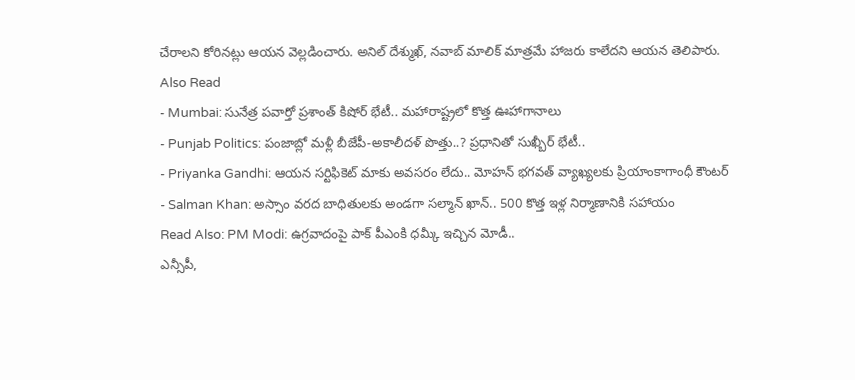చేరాలని కోరినట్లు ఆయన వెల్లడించారు. అనిల్ దేశ్ముఖ్, నవాబ్ మాలిక్ మాత్రమే హాజరు కాలేదని ఆయన తెలిపారు.
Also Read
- Mumbai: సునేత్ర పవార్తో ప్రశాంత్ కిషోర్ భేటీ.. మహారాష్ట్రలో కొత్త ఊహాగానాలు
- Punjab Politics: పంజాబ్లో మళ్లీ బీజేపీ-అకాలీదళ్ పొత్తు..? ప్రధానితో సుఖ్బీర్ భేటీ..
- Priyanka Gandhi: ఆయన సర్టిఫికెట్ మాకు అవసరం లేదు.. మోహన్ భగవత్ వ్యాఖ్యలకు ప్రియాంకాగాంధీ కౌంటర్
- Salman Khan: అస్సాం వరద బాధితులకు అండగా సల్మాన్ ఖాన్.. 500 కొత్త ఇళ్ల నిర్మాణానికి సహాయం
Read Also: PM Modi: ఉగ్రవాదంపై పాక్ పీఎంకి ధమ్కీ ఇచ్చిన మోడీ..
ఎన్సీపీ,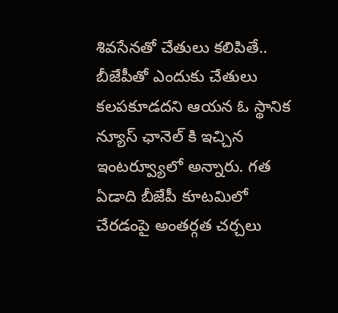శివసేనతో చేతులు కలిపితే.. బీజేపీతో ఎందుకు చేతులు కలపకూడదని ఆయన ఓ స్థానిక న్యూస్ ఛానెల్ కి ఇచ్చిన ఇంటర్వ్యూలో అన్నారు. గత ఏడాది బీజేపీ కూటమిలో చేరడంపై అంతర్గత చర్చలు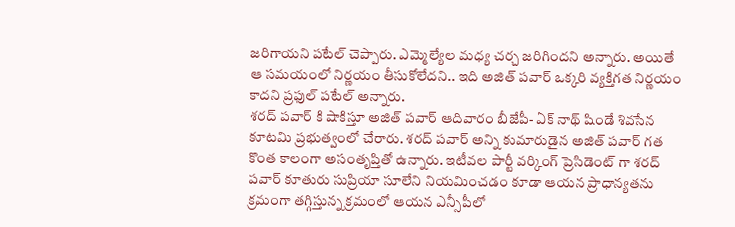జరిగాయని పటేల్ చెప్పారు. ఎమ్మెల్యేల మధ్య చర్చ జరిగిందని అన్నారు. అయితే ఆ సమయంలో నిర్ణయం తీసుకోలేదని.. ఇది అజిత్ పవార్ ఒక్కరి వ్యక్తిగత నిర్ణయం కాదని ప్రఫుల్ పటేల్ అన్నారు.
శరద్ పవార్ కి షాకిస్తూ అజిత్ పవార్ ఆదివారం బీజేపీ- ఏక్ నాథ్ షిండే శివసేన కూటమి ప్రభుత్వంలో చేరారు. శరద్ పవార్ అన్ని కుమారుడైన అజిత్ పవార్ గత కొంత కాలంగా అసంతృప్తితో ఉన్నారు. ఇటీవల పార్టీ వర్కింగ్ ప్రెసిడెంట్ గా శరద్ పవార్ కూతురు సుప్రియా సూలేని నియమించడం కూడా ఆయన ప్రాధాన్యతను క్రమంగా తగ్గిస్తున్న క్రమంలో ఆయన ఎన్సీపీలో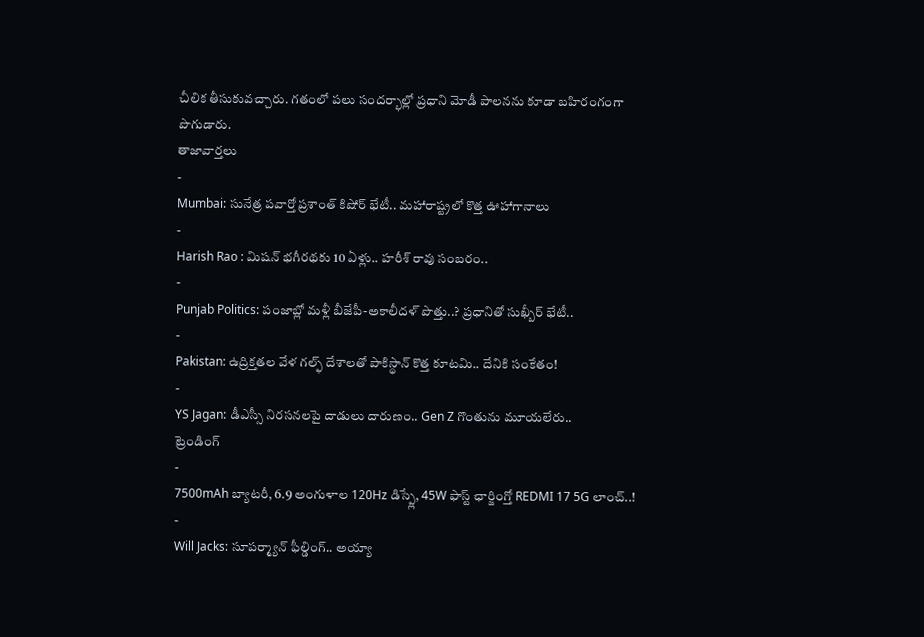చీలిక తీసుకువచ్చారు. గతంలో పలు సందర్భాల్లో ప్రధాని మోడీ పాలనను కూడా బహిరంగంగా పొగుడారు.
తాజావార్తలు
-
Mumbai: సునేత్ర పవార్తో ప్రశాంత్ కిషోర్ భేటీ.. మహారాష్ట్రలో కొత్త ఊహాగానాలు
-
Harish Rao : మిషన్ భగీరథకు 10 ఏళ్లు.. హరీశ్ రావు సంబరం..
-
Punjab Politics: పంజాబ్లో మళ్లీ బీజేపీ-అకాలీదళ్ పొత్తు..? ప్రధానితో సుఖ్బీర్ భేటీ..
-
Pakistan: ఉద్రిక్తతల వేళ గల్ఫ్ దేశాలతో పాకిస్థాన్ కొత్త కూటమి.. దేనికి సంకేతం!
-
YS Jagan: డీఎస్సీ నిరసనలపై దాడులు దారుణం.. Gen Z గొంతును మూయలేరు..
ట్రెండింగ్
-
7500mAh బ్యాటరీ, 6.9 అంగుళాల 120Hz డిస్ప్లే, 45W ఫాస్ట్ ఛార్జింగ్తో REDMI 17 5G లాంచ్..!
-
Will Jacks: సూపర్మ్యాన్ ఫీల్డింగ్.. అయ్యా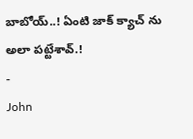బాబోయ్..! ఏంటి జాక్ క్యాచ్ ను అలా పట్టేశావ్.!
-
John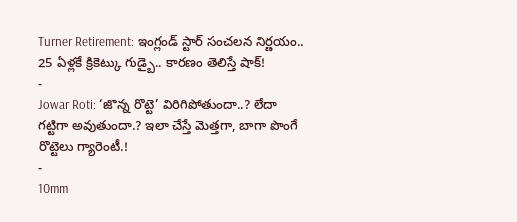Turner Retirement: ఇంగ్లండ్ స్టార్ సంచలన నిర్ణయం.. 25 ఏళ్లకే క్రికెట్కు గుడ్బై.. కారణం తెలిస్తే షాక్!
-
Jowar Roti: ‘జొన్న రొట్టె’ విరిగిపోతుందా..? లేదా గట్టిగా అవుతుందా.? ఇలా చేస్తే మెత్తగా, బాగా పొంగే రొట్టెలు గ్యారెంటీ.!
-
10mm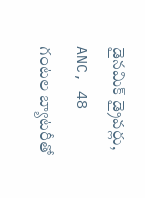డైనమిక్ డ్రైవర్లు, ANC, 48 గంటల బ్యాటరీతో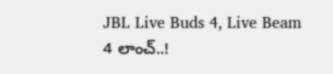JBL Live Buds 4, Live Beam 4 లాంచ్..!